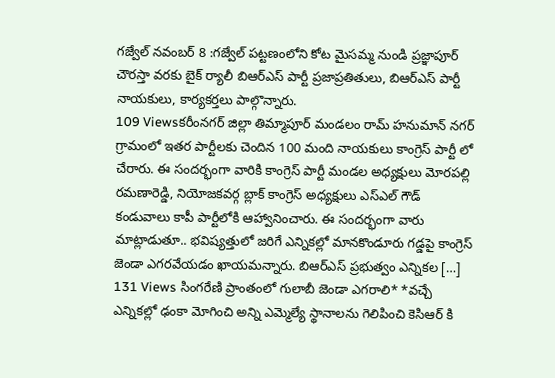గజ్వేల్ నవంబర్ 8 :గజ్వేల్ పట్టణంలోని కోట మైసమ్మ నుండి ప్రజ్ఞాపూర్ చౌరస్తా వరకు బైక్ ర్యాలీ బిఆర్ఎస్ పార్టీ ప్రజాప్రతితులు, బిఆర్ఎస్ పార్టీ నాయకులు, కార్యకర్తలు పాల్గొన్నారు.
109 Viewsకరీంనగర్ జిల్లా తిమ్మాపూర్ మండలం రామ్ హనుమాన్ నగర్ గ్రామంలో ఇతర పార్టీలకు చెందిన 100 మంది నాయకులు కాంగ్రెస్ పార్టీ లో చేరారు. ఈ సందర్భంగా వారికి కాంగ్రెస్ పార్టీ మండల అధ్యక్షులు మోరపల్లి రమణారెడ్డి, నియోజకవర్గ బ్లాక్ కాంగ్రెస్ అధ్యక్షులు ఎస్ఎల్ గౌడ్ కండువాలు కాపీ పార్టీలోకి ఆహ్వానించారు. ఈ సందర్భంగా వారు మాట్లాడుతూ.. భవిష్యత్తులో జరిగే ఎన్నికల్లో మానకొండూరు గడ్డపై కాంగ్రెస్ జెండా ఎగరవేయడం ఖాయమన్నారు. బిఆర్ఎస్ ప్రభుత్వం ఎన్నికల […]
131 Views సింగరేణి ప్రాంతంలో గులాబీ జెండా ఎగరాలి* *వచ్చే ఎన్నికల్లో ఢంకా మోగించి అన్ని ఎమ్మెల్యే స్థానాలను గెలిపించి కెసిఆర్ కి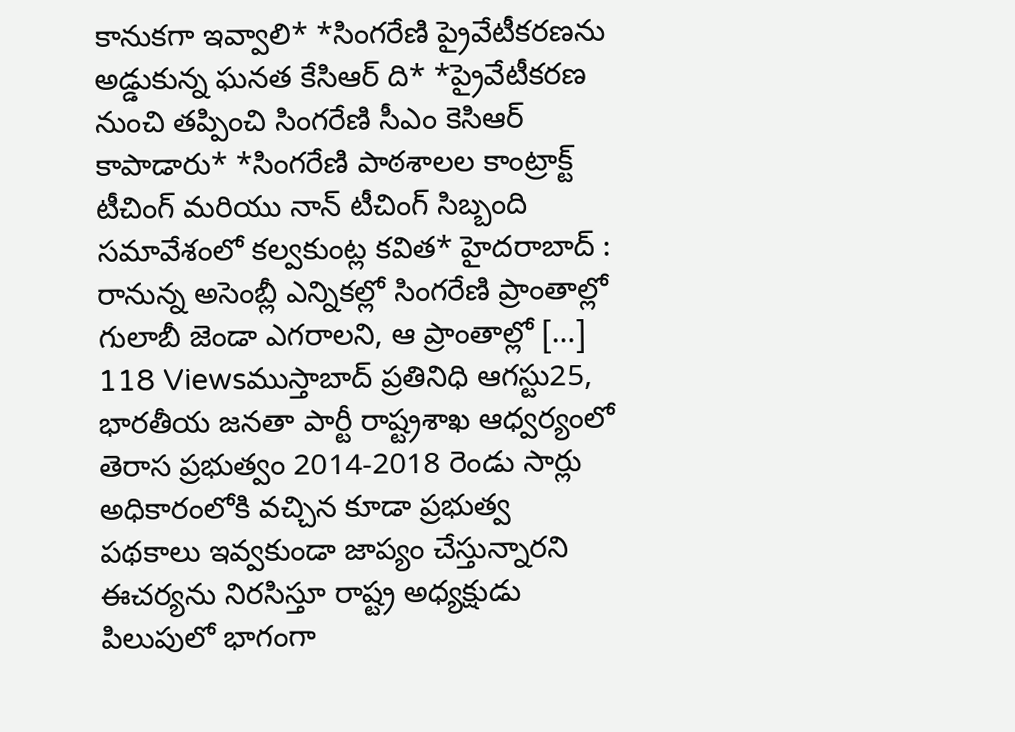కానుకగా ఇవ్వాలి* *సింగరేణి ప్రైవేటీకరణను అడ్డుకున్న ఘనత కేసిఆర్ ది* *ప్రైవేటీకరణ నుంచి తప్పించి సింగరేణి సీఎం కెసిఆర్ కాపాడారు* *సింగరేణి పాఠశాలల కాంట్రాక్ట్ టీచింగ్ మరియు నాన్ టీచింగ్ సిబ్బంది సమావేశంలో కల్వకుంట్ల కవిత* హైదరాబాద్ : రానున్న అసెంబ్లీ ఎన్నికల్లో సింగరేణి ప్రాంతాల్లో గులాబీ జెండా ఎగరాలని, ఆ ప్రాంతాల్లో […]
118 Viewsముస్తాబాద్ ప్రతినిధి ఆగస్టు25, భారతీయ జనతా పార్టీ రాష్ట్రశాఖ ఆధ్వర్యంలో తెరాస ప్రభుత్వం 2014-2018 రెండు సార్లు అధికారంలోకి వచ్చిన కూడా ప్రభుత్వ పథకాలు ఇవ్వకుండా జాప్యం చేస్తున్నారని ఈచర్యను నిరసిస్తూ రాష్ట్ర అధ్యక్షుడు పిలుపులో భాగంగా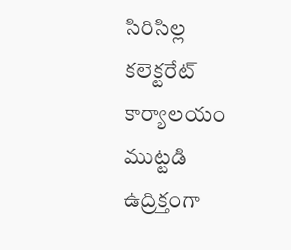సిరిసిల్ల కలెక్టరేట్ కార్యాలయం ముట్టడి ఉద్రిక్తంగా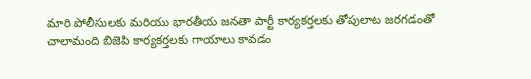మారి పోలీసులకు మరియు భారతీయ జనతా పార్టీ కార్యకర్తలకు తోపులాట జరగడంతో చాలామంది బిజెపి కార్యకర్తలకు గాయాలు కావడం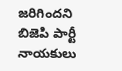జరిగిందని బిజెపి పార్టీ నాయకులు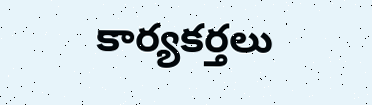కార్యకర్తలు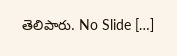తెలిపారు. No Slide […]